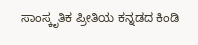ಸಾಂಸ್ಕೃತಿಕ ಪ್ರೀತಿಯ ಕನ್ನಡದ ಕಿಂಡಿ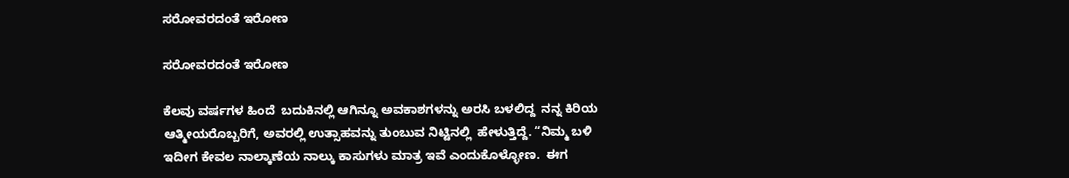ಸರೋವರದಂತೆ ಇರೋಣ

ಸರೋವರದಂತೆ ಇರೋಣ

ಕೆಲವು ವರ್ಷಗಳ ಹಿಂದೆ  ಬದುಕಿನಲ್ಲಿ ಆಗಿನ್ನೂ ಅವಕಾಶಗಳನ್ನು ಅರಸಿ ಬಳಲಿದ್ದ  ನನ್ನ ಕಿರಿಯ ಆತ್ಮೀಯರೊಬ್ಬರಿಗೆ, ಅವರಲ್ಲಿ ಉತ್ಸಾಹವನ್ನು ತುಂಬುವ ನಿಟ್ಟಿನಲ್ಲಿ  ಹೇಳುತ್ತಿದ್ದೆ. “ನಿಮ್ಮ ಬಳಿ ಇದೀಗ ಕೇವಲ ನಾಲ್ಕಾಣೆಯ ನಾಲ್ಕು ಕಾಸುಗಳು ಮಾತ್ರ ಇವೆ ಎಂದುಕೊಳ್ಳೋಣ.  ಈಗ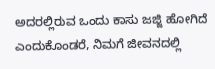ಅದರಲ್ಲಿರುವ ಒಂದು ಕಾಸು ಜಜ್ಜಿ ಹೋಗಿದೆ ಎಂದುಕೊಂಡರೆ, ನಿಮಗೆ ಜೀವನದಲ್ಲಿ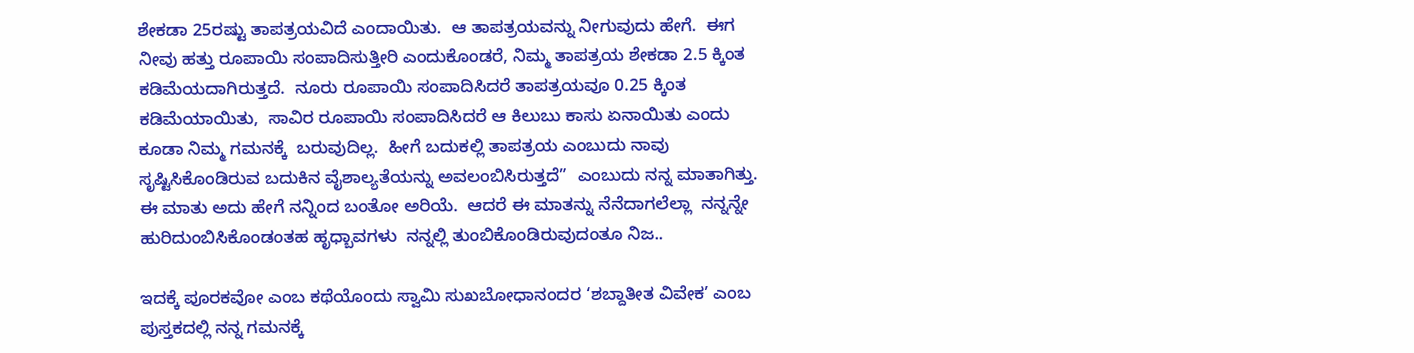ಶೇಕಡಾ 25ರಷ್ಟು ತಾಪತ್ರಯವಿದೆ ಎಂದಾಯಿತು.  ಆ ತಾಪತ್ರಯವನ್ನು ನೀಗುವುದು ಹೇಗೆ.  ಈಗ ನೀವು ಹತ್ತು ರೂಪಾಯಿ ಸಂಪಾದಿಸುತ್ತೀರಿ ಎಂದುಕೊಂಡರೆ, ನಿಮ್ಮ ತಾಪತ್ರಯ ಶೇಕಡಾ 2.5 ಕ್ಕಿಂತ ಕಡಿಮೆಯದಾಗಿರುತ್ತದೆ.  ನೂರು ರೂಪಾಯಿ ಸಂಪಾದಿಸಿದರೆ ತಾಪತ್ರಯವೂ 0.25 ಕ್ಕಿಂತ ಕಡಿಮೆಯಾಯಿತು,  ಸಾವಿರ ರೂಪಾಯಿ ಸಂಪಾದಿಸಿದರೆ ಆ ಕಿಲುಬು ಕಾಸು ಏನಾಯಿತು ಎಂದು ಕೂಡಾ ನಿಮ್ಮ ಗಮನಕ್ಕೆ  ಬರುವುದಿಲ್ಲ.  ಹೀಗೆ ಬದುಕಲ್ಲಿ ತಾಪತ್ರಯ ಎಂಬುದು ನಾವು ಸೃಷ್ಟಿಸಿಕೊಂಡಿರುವ ಬದುಕಿನ ವೈಶಾಲ್ಯತೆಯನ್ನು ಅವಲಂಬಿಸಿರುತ್ತದೆ”  ಎಂಬುದು ನನ್ನ ಮಾತಾಗಿತ್ತು.  ಈ ಮಾತು ಅದು ಹೇಗೆ ನನ್ನಿಂದ ಬಂತೋ ಅರಿಯೆ.  ಆದರೆ ಈ ಮಾತನ್ನು ನೆನೆದಾಗಲೆಲ್ಲಾ  ನನ್ನನ್ನೇ ಹುರಿದುಂಬಿಸಿಕೊಂಡಂತಹ ಹೃಧ್ಬಾವಗಳು  ನನ್ನಲ್ಲಿ ತುಂಬಿಕೊಂಡಿರುವುದಂತೂ ನಿಜ..

ಇದಕ್ಕೆ ಪೂರಕವೋ ಎಂಬ ಕಥೆಯೊಂದು ಸ್ವಾಮಿ ಸುಖಬೋಧಾನಂದರ ‘ಶಬ್ದಾತೀತ ವಿವೇಕ’ ಎಂಬ ಪುಸ್ತಕದಲ್ಲಿ ನನ್ನ ಗಮನಕ್ಕೆ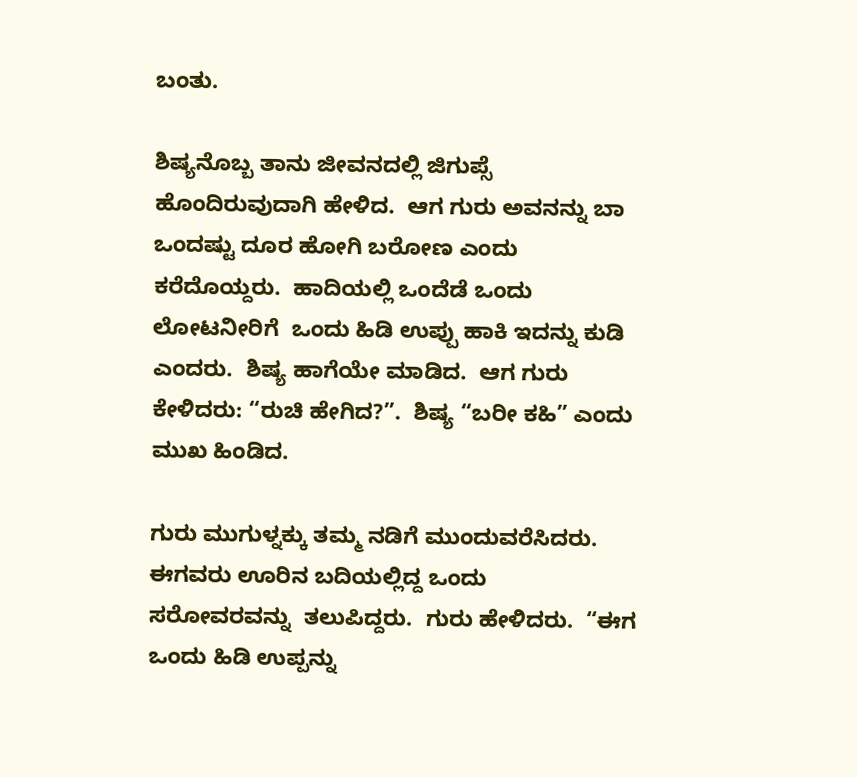ಬಂತು.

ಶಿಷ್ಯನೊಬ್ಬ ತಾನು ಜೀವನದಲ್ಲಿ ಜಿಗುಪ್ಸೆ ಹೊಂದಿರುವುದಾಗಿ ಹೇಳಿದ.  ಆಗ ಗುರು ಅವನನ್ನು ಬಾ ಒಂದಷ್ಟು ದೂರ ಹೋಗಿ ಬರೋಣ ಎಂದು ಕರೆದೊಯ್ದರು.  ಹಾದಿಯಲ್ಲಿ ಒಂದೆಡೆ ಒಂದು ಲೋಟನೀರಿಗೆ  ಒಂದು ಹಿಡಿ ಉಪ್ಪು ಹಾಕಿ ಇದನ್ನು ಕುಡಿ ಎಂದರು.  ಶಿಷ್ಯ ಹಾಗೆಯೇ ಮಾಡಿದ.  ಆಗ ಗುರು ಕೇಳಿದರು: “ರುಚಿ ಹೇಗಿದ?”.  ಶಿಷ್ಯ “ಬರೀ ಕಹಿ” ಎಂದು ಮುಖ ಹಿಂಡಿದ.

ಗುರು ಮುಗುಳ್ನಕ್ಕು ತಮ್ಮ ನಡಿಗೆ ಮುಂದುವರೆಸಿದರು.  ಈಗವರು ಊರಿನ ಬದಿಯಲ್ಲಿದ್ದ ಒಂದು  ಸರೋವರವನ್ನು  ತಲುಪಿದ್ದರು.  ಗುರು ಹೇಳಿದರು.  “ಈಗ ಒಂದು ಹಿಡಿ ಉಪ್ಪನ್ನು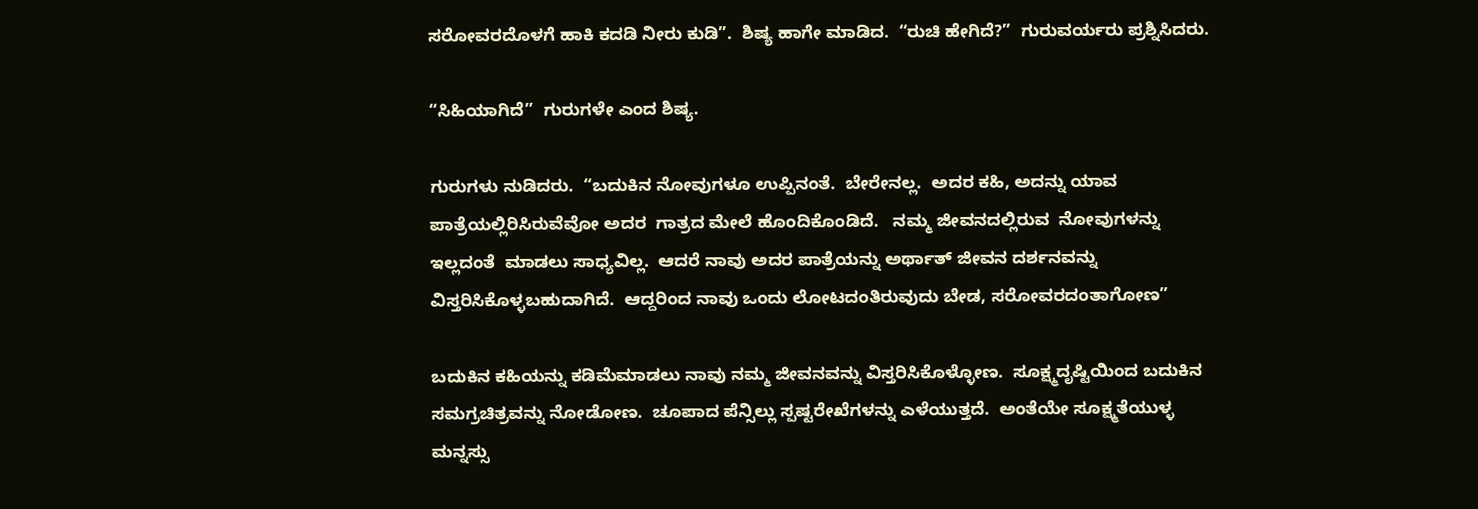ಸರೋವರದೊಳಗೆ ಹಾಕಿ ಕದಡಿ ನೀರು ಕುಡಿ”.  ಶಿಷ್ಯ ಹಾಗೇ ಮಾಡಿದ.  “ರುಚಿ ಹೇಗಿದೆ?”  ಗುರುವರ್ಯರು ಪ್ರಶ್ನಿಸಿದರು.

“ಸಿಹಿಯಾಗಿದೆ”  ಗುರುಗಳೇ ಎಂದ ಶಿಷ್ಯ.

ಗುರುಗಳು ನುಡಿದರು.  “ಬದುಕಿನ ನೋವುಗಳೂ ಉಪ್ಪಿನಂತೆ.  ಬೇರೇನಲ್ಲ.  ಅದರ ಕಹಿ, ಅದನ್ನು ಯಾವ ಪಾತ್ರೆಯಲ್ಲಿರಿಸಿರುವೆವೋ ಅದರ  ಗಾತ್ರದ ಮೇಲೆ ಹೊಂದಿಕೊಂಡಿದೆ.   ನಮ್ಮ ಜೀವನದಲ್ಲಿರುವ  ನೋವುಗಳನ್ನು  ಇಲ್ಲದಂತೆ  ಮಾಡಲು ಸಾಧ್ಯವಿಲ್ಲ.  ಆದರೆ ನಾವು ಅದರ ಪಾತ್ರೆಯನ್ನು ಅರ್ಥಾತ್ ಜೀವನ ದರ್ಶನವನ್ನು ವಿಸ್ತರಿಸಿಕೊಳ್ಳಬಹುದಾಗಿದೆ.  ಆದ್ದರಿಂದ ನಾವು ಒಂದು ಲೋಟದಂತಿರುವುದು ಬೇಡ, ಸರೋವರದಂತಾಗೋಣ”

ಬದುಕಿನ ಕಹಿಯನ್ನು ಕಡಿಮೆಮಾಡಲು ನಾವು ನಮ್ಮ ಜೀವನವನ್ನು ವಿಸ್ತರಿಸಿಕೊಳ್ಳೋಣ.  ಸೂಕ್ಷ್ಮದೃಷ್ಟಿಯಿಂದ ಬದುಕಿನ ಸಮಗ್ರಚಿತ್ರವನ್ನು ನೋಡೋಣ.  ಚೂಪಾದ ಪೆನ್ಸಿಲ್ಲು ಸ್ಪಷ್ಟರೇಖೆಗಳನ್ನು ಎಳೆಯುತ್ತದೆ.  ಅಂತೆಯೇ ಸೂಕ್ಷ್ಮತೆಯುಳ್ಳ ಮನ್ನಸ್ಸು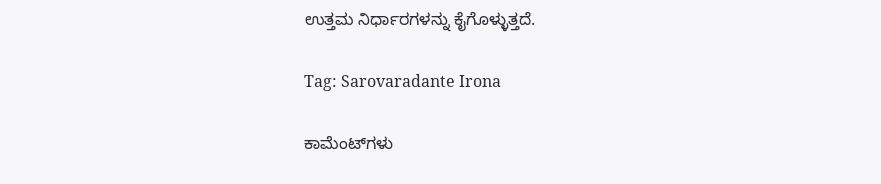ಉತ್ತಮ ನಿರ್ಧಾರಗಳನ್ನು ಕೈಗೊಳ್ಳುತ್ತದೆ.

Tag: Sarovaradante Irona

ಕಾಮೆಂಟ್‌ಗಳು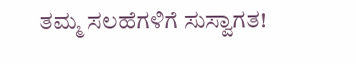ತಮ್ಮ ಸಲಹೆಗಳಿಗೆ ಸುಸ್ವಾಗತ!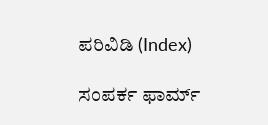ಪರಿವಿಡಿ (Index)

ಸಂಪರ್ಕ ಫಾರ್ಮ್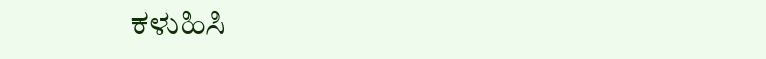ಕಳುಹಿಸಿ